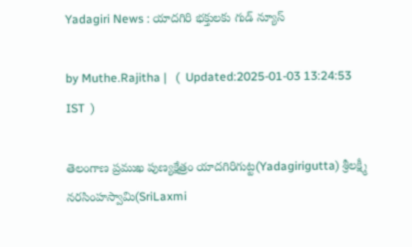Yadagiri News : యాదగిరి భక్తులకు గుడ్ న్యూస్

by Muthe.Rajitha |   (  Updated:2025-01-03 13:24:53  IST  )

తెలంగాణ ప్రముఖ పుణ్యక్షేత్రం యాదగిరిగుట్ట(Yadagirigutta) శ్రీలక్ష్మీ నరసింహస్వామి(SriLaxmi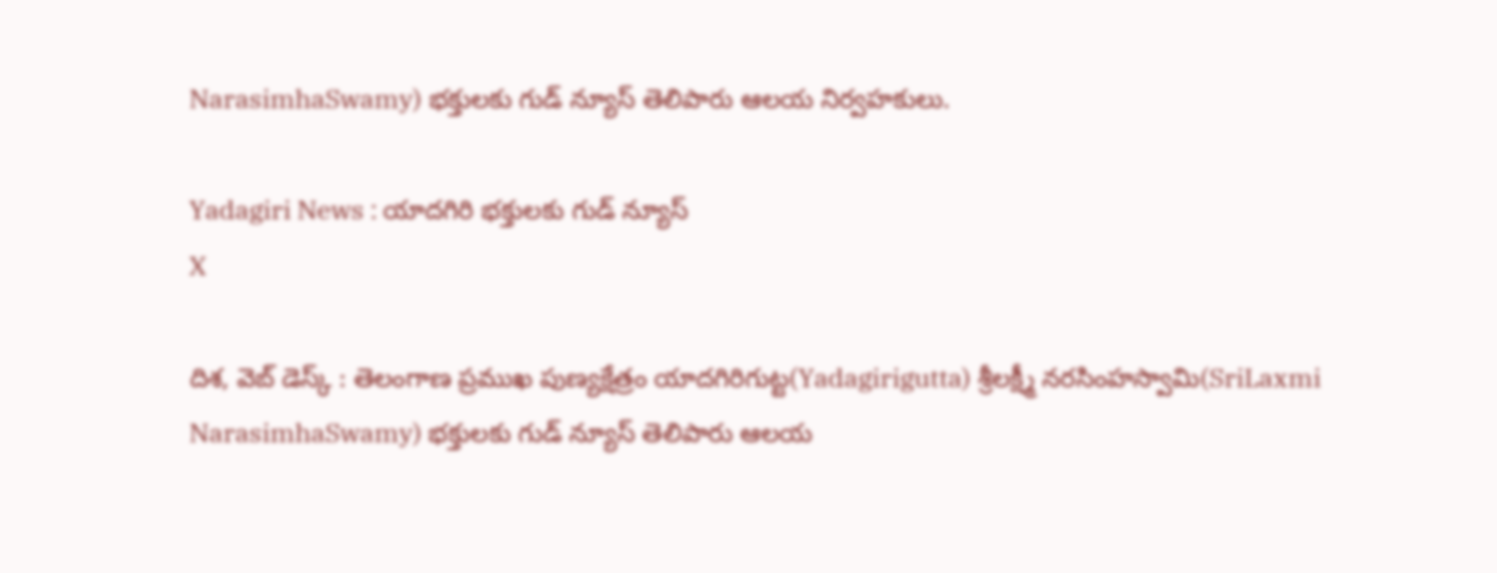NarasimhaSwamy) భక్తులకు గుడ్ న్యూస్ తెలిపారు ఆలయ నిర్వహకులు.

Yadagiri News : యాదగిరి భక్తులకు గుడ్ న్యూస్
X

దిశ, వెబ్ డెస్క్ : తెలంగాణ ప్రముఖ పుణ్యక్షేత్రం యాదగిరిగుట్ట(Yadagirigutta) శ్రీలక్ష్మీ నరసింహస్వామి(SriLaxmi NarasimhaSwamy) భక్తులకు గుడ్ న్యూస్ తెలిపారు ఆలయ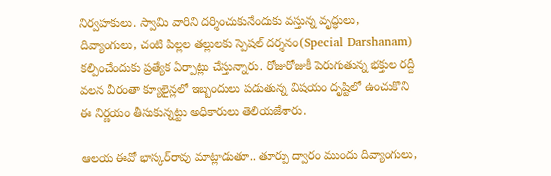నిర్వహకులు. స్వామి వారిని దర్శించుకునేందుకు వస్తున్న వృద్ధులు, దివ్యాంగులు, చంటి పిల్లల తల్లులకు స్పెషల్ దర్శనం(Special Darshanam) కల్పించేందుకు ప్రత్యేక ఏర్పాట్లు చేస్తున్నారు. రోజురోజుకీ పెరుగుతున్న భక్తుల రద్దీ వలన వీరంతా క్యూలైన్లలో ఇబ్బందులు పడుతున్న విషయం దృష్టిలో ఉంచుకొని ఈ నిర్ణయం తీసుకున్నట్టు అధికారులు తెలియజేశారు.

ఆలయ ఈవో భాస్కర్‌రావు మాట్లాడుతూ.. తూర్పు ద్వారం ముందు దివ్యాంగులు,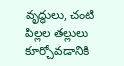వృద్ధులు, చంటి పిల్లల తల్లులు కూర్చోవడానికి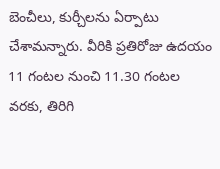బెంచీలు, కుర్చీలను ఏర్పాటు చేశామన్నారు. వీరికి ప్రతిరోజు ఉదయం 11 గంటల నుంచి 11.30 గంటల వరకు, తిరిగి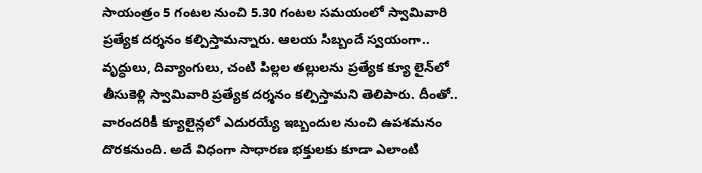సాయంత్రం 5 గంటల నుంచి 5.30 గంటల సమయంలో స్వామివారి ప్రత్యేక దర్శనం కల్పిస్తామన్నారు. ఆలయ సిబ్బందే స్వయంగా.. వృద్ధులు, దివ్యాంగులు, చంటి పిల్లల తల్లులను ప్రత్యేక క్యూ లైన్‌లో తీసుకెళ్లి స్వామివారి ప్రత్యేక దర్శనం కల్పిస్తామని తెలిపారు. దీంతో.. వారందరికీ క్యూలైన్లలో ఎదురయ్యే ఇబ్బందుల నుంచి ఉపశమనం దొరకనుంది. అదే విధంగా సాధారణ భక్తులకు కూడా ఎలాంటి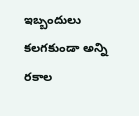ఇబ్బందులు కలగకుండా అన్ని రకాల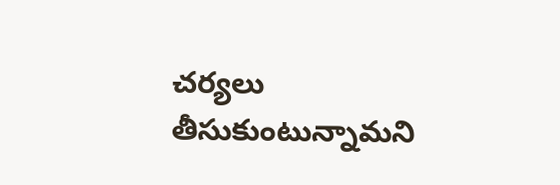చర్యలు తీసుకుంటున్నామని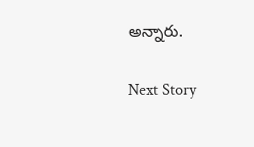అన్నారు.

Next Story